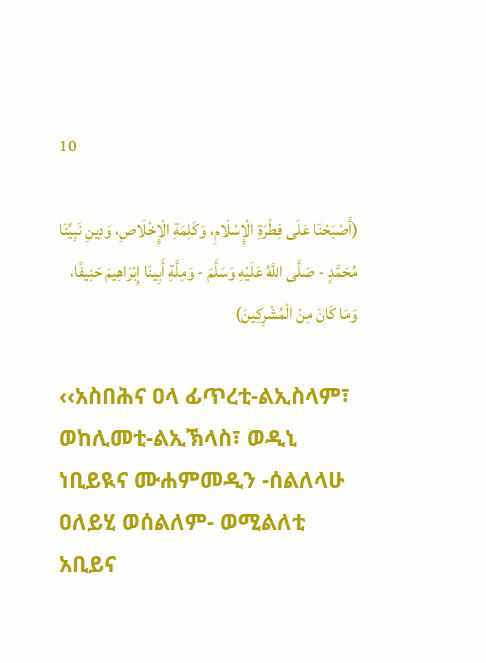10

(أَصْبَحْنَا عَلَى فِطْرَةِ الْإِسْلَامِ، وَكَلِمَةِ الْإِخْلَاصِ، وَدِينِ نَبِيِّنَا مُحَمَّدٍ - صَلَّى اللَّهُ عَلَيْهِ وَسَلَّمَ - وَمِلَّةِ أَبِينَا إِبْرَاهِيمَ حَنِيفًا، وَمَا كَانَ مِنْ الْمُشْرِكِينَ)

‹‹አስበሕና ዐላ ፊጥረቲ-ልኢስላም፣ ወከሊመቲ-ልኢኽላስ፣ ወዲኒ ነቢይዪና ሙሐምመዲን -ሰልለላሁ ዐለይሂ ወሰልለም- ወሚልለቲ አቢይና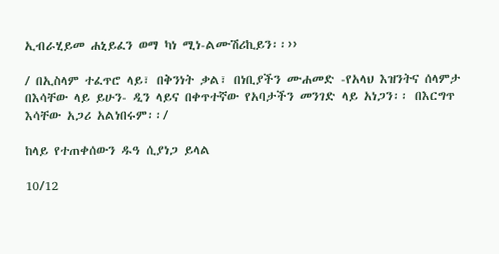ኢብራሂይመ ሐኒይፈን ወማ ካነ ሚነ-ልሙሽሪኪይን፡፡››

/ በኢስላም ተፈጥሮ ላይ፣ በቅንነት ቃል፣ በነቢያችን ሙሐመድ -የአላህ እዝንትና ሰላምታ በእሳቸው ላይ ይሁን- ዲን ላይና በቀጥተኛው የአባታችን መንገድ ላይ አነጋን፡፡ በእርግጥ እሳቸው አጋሪ አልነበሩም፡፡/

ከላይ የተጠቀሰውን ዱዓ ሲያነጋ ይላል

10/12